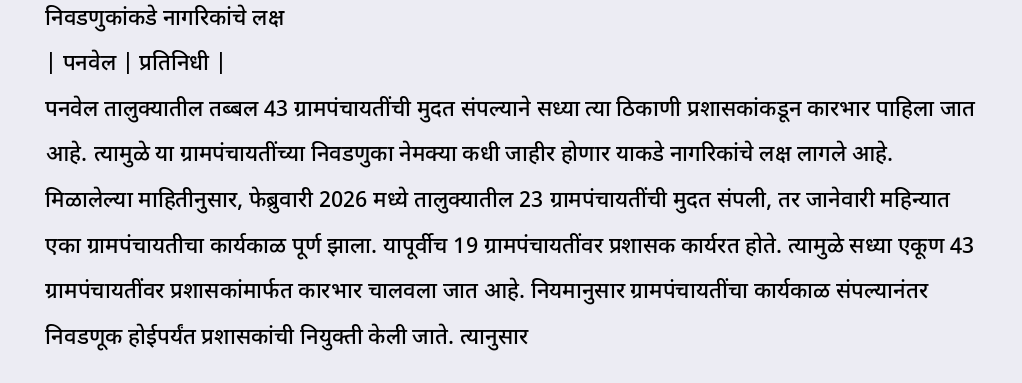निवडणुकांकडे नागरिकांचे लक्ष
| पनवेल | प्रतिनिधी |
पनवेल तालुक्यातील तब्बल 43 ग्रामपंचायतींची मुदत संपल्याने सध्या त्या ठिकाणी प्रशासकांकडून कारभार पाहिला जात आहे. त्यामुळे या ग्रामपंचायतींच्या निवडणुका नेमक्या कधी जाहीर होणार याकडे नागरिकांचे लक्ष लागले आहे.
मिळालेल्या माहितीनुसार, फेब्रुवारी 2026 मध्ये तालुक्यातील 23 ग्रामपंचायतींची मुदत संपली, तर जानेवारी महिन्यात एका ग्रामपंचायतीचा कार्यकाळ पूर्ण झाला. यापूर्वीच 19 ग्रामपंचायतींवर प्रशासक कार्यरत होते. त्यामुळे सध्या एकूण 43 ग्रामपंचायतींवर प्रशासकांमार्फत कारभार चालवला जात आहे. नियमानुसार ग्रामपंचायतींचा कार्यकाळ संपल्यानंतर निवडणूक होईपर्यंत प्रशासकांची नियुक्ती केली जाते. त्यानुसार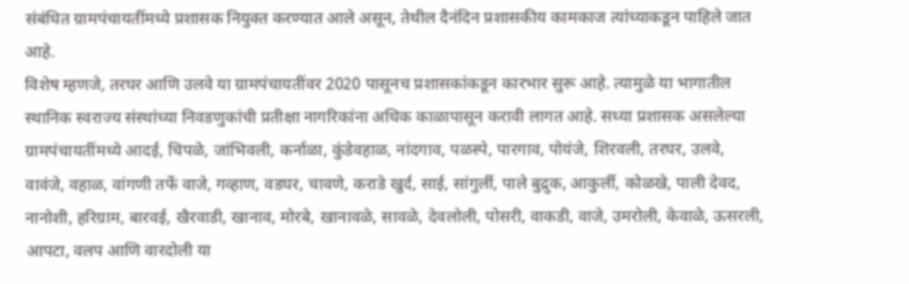संबंधित ग्रामपंचायतींमध्ये प्रशासक नियुक्त करण्यात आले असून, तेथील दैनंदिन प्रशासकीय कामकाज त्यांच्याकडून पाहिले जात आहे.
विशेष म्हणजे, तरघर आणि उलवे या ग्रामपंचायतींवर 2020 पासूनच प्रशासकांकडून कारभार सुरू आहे. त्यामुळे या भागातील स्थानिक स्वराज्य संस्थांच्या निवडणुकांची प्रतीक्षा नागरिकांना अधिक काळापासून करावी लागत आहे. सध्या प्रशासक असलेल्या ग्रामपंचायतींमध्ये आदई, चिपळे, जांभिवली, कर्नाळा, कुंडेवहाळ, नांदगाव, पळस्पे, पारगाव, पोयंजे, शिरवली, तरघर, उलवे, वावंजे, वहाळ, वांगणी तर्फे वाजे, गव्हाण, वडघर, चावणे, कराडे खुर्द, साई, सांगुर्ली, पाले बुद्रुक, आकुर्ली, कोळखे, पाली देवद, नानोशी, हरिग्राम, बारवई, खैरवाडी, खानाव, मोरबे, खानावळे, सावळे, देवलोली, पोसरी, वाकडी, वाजे, उमरोली, केवाळे, ऊसरली, आपटा, वलप आणि वारदोली या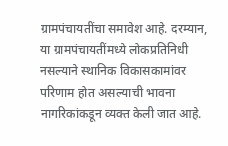ग्रामपंचायतींचा समावेश आहे. दरम्यान, या ग्रामपंचायतींमध्ये लोकप्रतिनिधी नसल्याने स्थानिक विकासकामांवर परिणाम होत असल्याची भावना नागरिकांकडून व्यक्त केली जात आहे.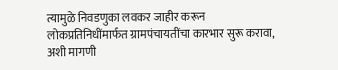त्यामुळे निवडणुका लवकर जाहीर करून लोकप्रतिनिधींमार्फत ग्रामपंचायतींचा कारभार सुरू करावा, अशी मागणी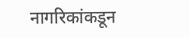नागरिकांकडून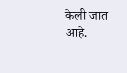केली जात आहे.